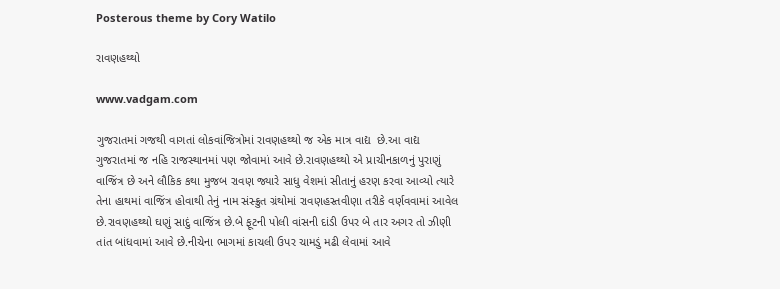Posterous theme by Cory Watilo

રાવણહથ્થો

www.vadgam.com

ગુજરાતમાં ગજથી વાગતાં લોકવાંજિત્રોમાં રાવણહથ્થો જ એક માત્ર વાદ્ય  છે.આ વાદ્ય  ગુજરાતમાં જ નહિ રાજસ્થાનમાં પણ જોવામાં આવે છે.રાવણહથ્થો એ પ્રાચીનકાળનું પુરાણું વાજિંત્ર છે અને લૌકિક કથા મુજબ રાવણ જ્યારે સાધુ વેશમાં સીતાનું હરણ કરવા આવ્યો ત્યારે તેના હાથમાં વાજિંત્ર હોવાથી તેનું નામ સંસ્ક્રુત ગ્રંથોમાં રાવણહસ્તવીણા તરીકે વર્ણવવામાં આવેલ છે.રાવણહથ્થો ઘણું સાદું વાજિંત્ર છે.બે ફૂટની પોલી વાંસની દાંડી ઉપર બે તાર અગર તો ઝીણી તાંત બાંધવામાં આવે છે.નીચેના ભાગમાં કાચલી ઉપર ચામડું મઢી લેવામાં આવે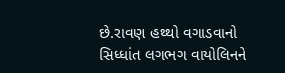છે.રાવણ હથ્થો વગાડવાનો સિધ્ધાંત લગભગ વાયોલિનને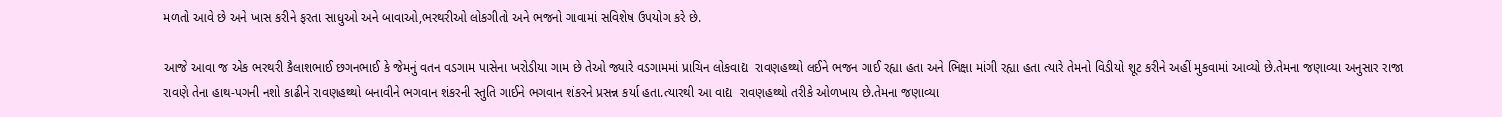મળતો આવે છે અને ખાસ કરીને ફરતા સાધુઓ અને બાવાઓ,ભરથરીઓ લોકગીતો અને ભજનો ગાવામાં સવિશેષ ઉપયોગ કરે છે.

આજે આવા જ એક ભરથરી કૈલાશભાઈ છગનભાઈ કે જેમનું વતન વડગામ પાસેના ખરોડીયા ગામ છે તેઓ જ્યારે વડગામમાં પ્રાચિન લોકવાદ્ય  રાવણહથ્થો લઈને ભજન ગાઈ રહ્યા હતા અને ભિક્ષા માંગી રહ્યા હતા ત્યારે તેમનો વિડીયો શૂટ કરીને અહીં મુકવામાં આવ્યો છે.તેમના જણાવ્યા અનુસાર રાજા રાવણે તેના હાથ-પગની નશો કાઢીને રાવણહથ્થો બનાવીને ભગવાન શંકરની સ્તુતિ ગાઈને ભગવાન શંકરને પ્રસન્ન કર્યા હતા.ત્યારથી આ વાદ્ય  રાવણહથ્થો તરીકે ઓળખાય છે.તેમના જણાવ્યા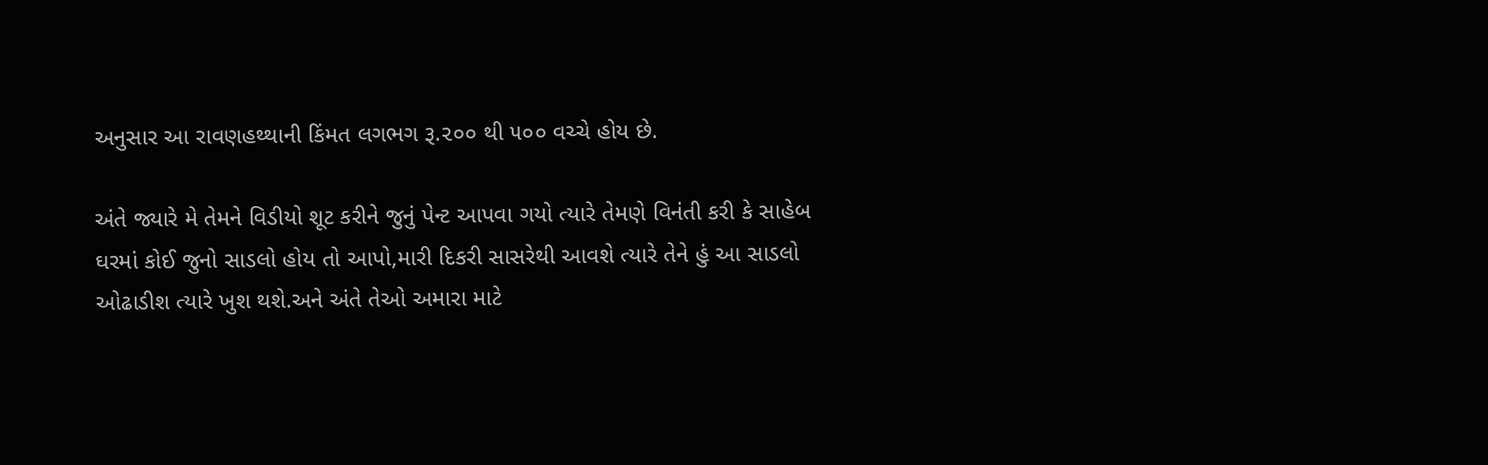અનુસાર આ રાવણહથ્થાની કિંમત લગભગ રૂ.૨૦૦ થી ૫૦૦ વચ્ચે હોય છે.

અંતે જ્યારે મે તેમને વિડીયો શૂટ કરીને જુનું પેન્ટ આપવા ગયો ત્યારે તેમણે વિનંતી કરી કે સાહેબ ઘરમાં કોઈ જુનો સાડલો હોય તો આપો,મારી દિકરી સાસરેથી આવશે ત્યારે તેને હું આ સાડલો ઓઢાડીશ ત્યારે ખુશ થશે.અને અંતે તેઓ અમારા માટે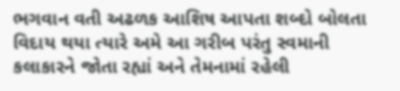ભગવાન વતી અઢળક આશિષ આપતા શબ્દો બોલતા વિદાય થયા ત્યારે અમે આ ગરીબ પરંતુ સ્વમાની કલાકારને જોતા રહ્યાં અને તેમનામાં રહેલી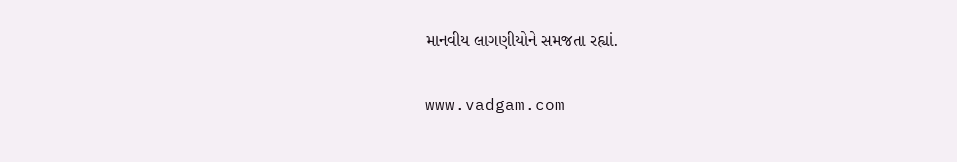માનવીય લાગણીયોને સમજતા રહ્યાં.

www.vadgam.com